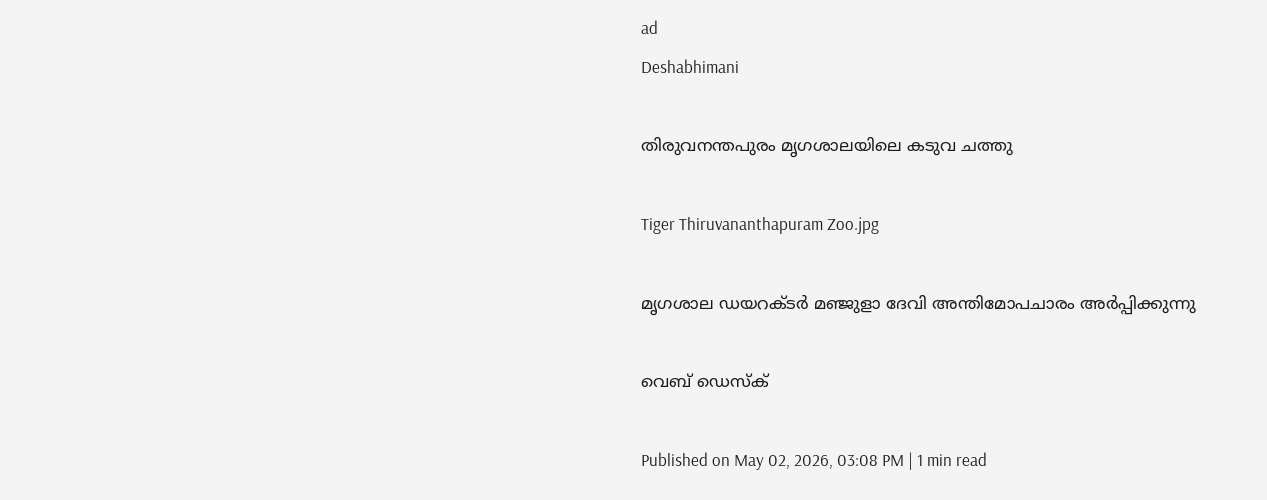ad
Deshabhimani

തിരുവനന്തപുരം മൃഗശാലയിലെ കടുവ ചത്തു

Tiger Thiruvananthapuram Zoo.jpg

മൃഗശാല ഡയറക്ടർ മഞ്ജുളാ ദേവി അന്തിമോപചാരം അർപ്പിക്കുന്നു

വെബ് ഡെസ്ക്

Published on May 02, 2026, 03:08 PM | 1 min read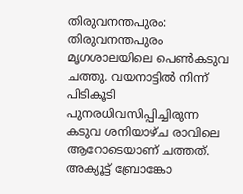തിരുവനന്തപുരം: തിരുവനന്തപുരം മൃഗശാലയിലെ പെൺകടുവ ചത്തു. വയനാട്ടിൽ നിന്ന് പിടികൂടി പുനരധിവസിപ്പിച്ചിരുന്ന കടുവ ശനിയാഴ്ച രാവിലെ ആറോടെയാണ് ചത്തത്. അക്യൂട്ട് ബ്രോങ്കോ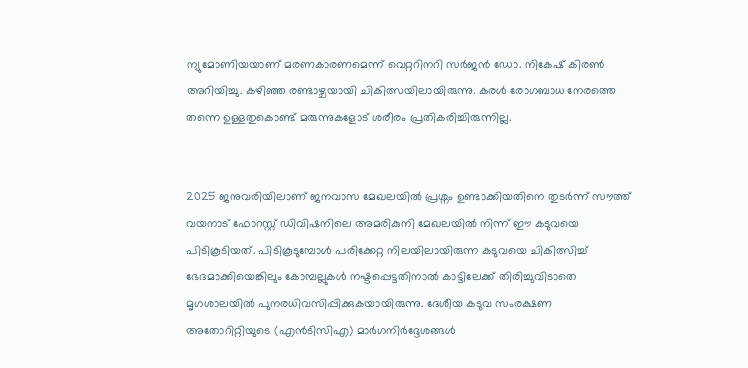ന്യുമോണിയയാണ് മരണകാരണമെന്ന് വെറ്ററിനറി സർജൻ ഡോ. നികേഷ്‌ കിരൺ അറിയിച്ചു. കഴിഞ്ഞ രണ്ടാഴ്ചയായി ചികിത്സയിലായിരുന്നു. കരൾ രോഗബാധ നേരത്തെ തന്നെ ഉള്ളതുകൊണ്ട് മരുന്നുകളോട് ശരീരം പ്രതികരിച്ചിരുന്നില്ല.


2025 ജനുവരിയിലാണ് ജനവാസ മേഖലയിൽ പ്രശ്നം ഉണ്ടാക്കിയതിനെ തുടർന്ന് സൗത്ത് വയനാട് ഫോറസ്റ്റ് ഡിവിഷനിലെ അമരികുനി മേഖലയിൽ നിന്ന് ഈ കടുവയെ പിടികൂടിയത്. പിടികൂടുമ്പോൾ പരിക്കേറ്റ നിലയിലായിരുന്ന കടുവയെ ചികിത്സിച്ച് ഭേദമാക്കിയെങ്കിലും കോമ്പല്ലുകൾ നഷ്ടപ്പെട്ടതിനാൽ കാട്ടിലേക്ക് തിരിച്ചുവിടാതെ മൃഗശാലയിൽ പുനരധിവസിപ്പിക്കുകയായിരുന്നു. ദേശീയ കടുവ സംരക്ഷണ അതോറിറ്റിയുടെ (എൻടിസിഎ) മാർഗനിർദ്ദേശങ്ങൾ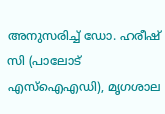അനുസരിച്ച് ഡോ. ഹരീഷ് സി (പാലോട് എസ്ഐഎഡി), മൃഗശാല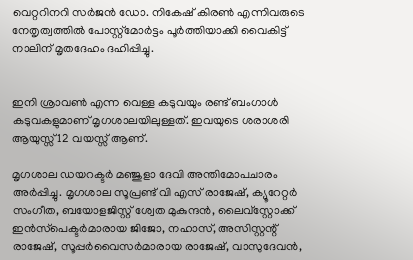വെറ്ററിനറി സർജൻ ഡോ. നികേഷ് കിരൺ എന്നിവരുടെ നേതൃത്വത്തിൽ പോസ്റ്റ്മോർട്ടം പൂർത്തിയാക്കി വൈകിട്ട് നാലിന് മൃതദേഹം ദഹിപ്പിച്ചു.


ഇനി ശ്രാവൺ എന്ന വെള്ള കടുവയും രണ്ട് ബംഗാൾ കടുവകളുമാണ് മൃഗശാലയിലുള്ളത്. ഇവയുടെ ശരാശരി ആയുസ്സ് 12 വയസ്സ് ആണ്.

മൃഗശാല ഡയറക്ടർ മഞ്ജുളാ ദേവി അന്തിമോപചാരം അർപ്പിച്ചു. മൃഗശാല സൂപ്രണ്ട് വി എസ്‌ രാജേഷ്, ക്യൂറേറ്റർ സംഗീത, ബയോളജിസ്റ്റ് ശ്വേത മുകുന്ദൻ, ലൈവ്‌സ്റ്റോക്ക് ഇൻസ്‌പെക്ടർമാരായ ജിജോ, നഹാസ്, അസിസ്റ്റന്റ് രാജേഷ്, സൂപ്പർവൈസർമാരായ രാജേഷ്, വാസുദേവൻ,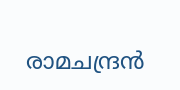രാമചന്ദ്രൻ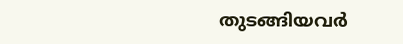തുടങ്ങിയവർ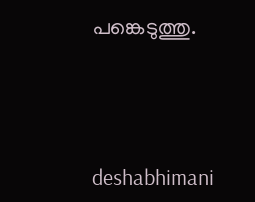പങ്കെടുത്തു.





deshabhimani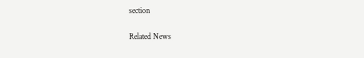section

Related News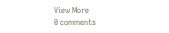View More
0 comments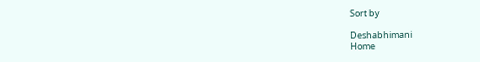Sort by

Deshabhimani
Home